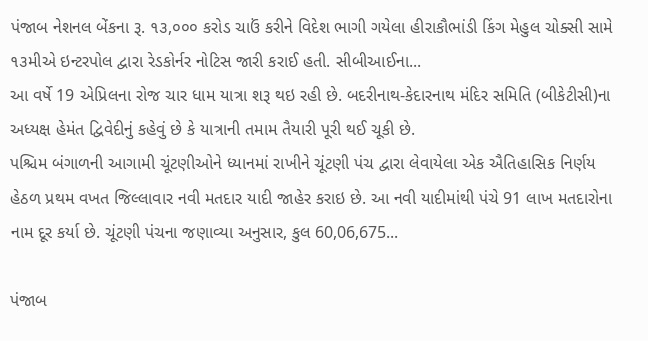પંજાબ નેશનલ બેંકના રૂ. ૧૩,૦૦૦ કરોડ ચાઉં કરીને વિદેશ ભાગી ગયેલા હીરાકૌભાંડી કિંગ મેહુલ ચોક્સી સામે ૧૩મીએ ઇન્ટરપોલ દ્વારા રેડકોર્નર નોટિસ જારી કરાઈ હતી. સીબીઆઈના...
આ વર્ષે 19 એપ્રિલના રોજ ચાર ધામ યાત્રા શરૂ થઇ રહી છે. બદરીનાથ-કેદારનાથ મંદિર સમિતિ (બીકેટીસી)ના અધ્યક્ષ હેમંત દ્વિવેદીનું કહેવું છે કે યાત્રાની તમામ તૈયારી પૂરી થઈ ચૂકી છે.
પશ્ચિમ બંગાળની આગામી ચૂંટણીઓને ધ્યાનમાં રાખીને ચૂંટણી પંચ દ્વારા લેવાયેલા એક ઐતિહાસિક નિર્ણય હેઠળ પ્રથમ વખત જિલ્લાવાર નવી મતદાર યાદી જાહેર કરાઇ છે. આ નવી યાદીમાંથી પંચે 91 લાખ મતદારોના નામ દૂર કર્યા છે. ચૂંટણી પંચના જણાવ્યા અનુસાર, કુલ 60,06,675...

પંજાબ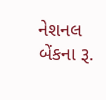નેશનલ બેંકના રૂ.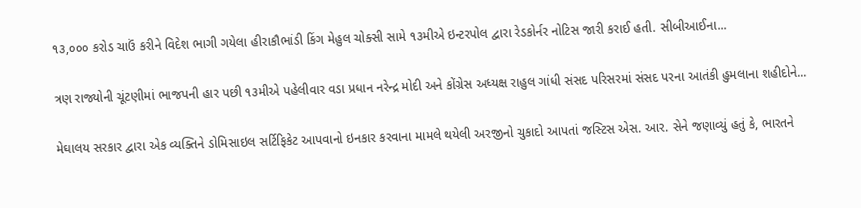૧૩,૦૦૦ કરોડ ચાઉં કરીને વિદેશ ભાગી ગયેલા હીરાકૌભાંડી કિંગ મેહુલ ચોક્સી સામે ૧૩મીએ ઇન્ટરપોલ દ્વારા રેડકોર્નર નોટિસ જારી કરાઈ હતી. સીબીઆઈના...

ત્રણ રાજ્યોની ચૂંટણીમાં ભાજપની હાર પછી ૧૩મીએ પહેલીવાર વડા પ્રધાન નરેન્દ્ર મોદી અને કોંગ્રેસ અધ્યક્ષ રાહુલ ગાંધી સંસદ પરિસરમાં સંસદ પરના આતંકી હુમલાના શહીદોને...

મેઘાલય સરકાર દ્વારા એક વ્યક્તિને ડોમિસાઇલ સર્ટિફિકેટ આપવાનો ઇનકાર કરવાના મામલે થયેલી અરજીનો ચુકાદો આપતાં જસ્ટિસ એસ. આર. સેને જણાવ્યું હતું કે, ભારતને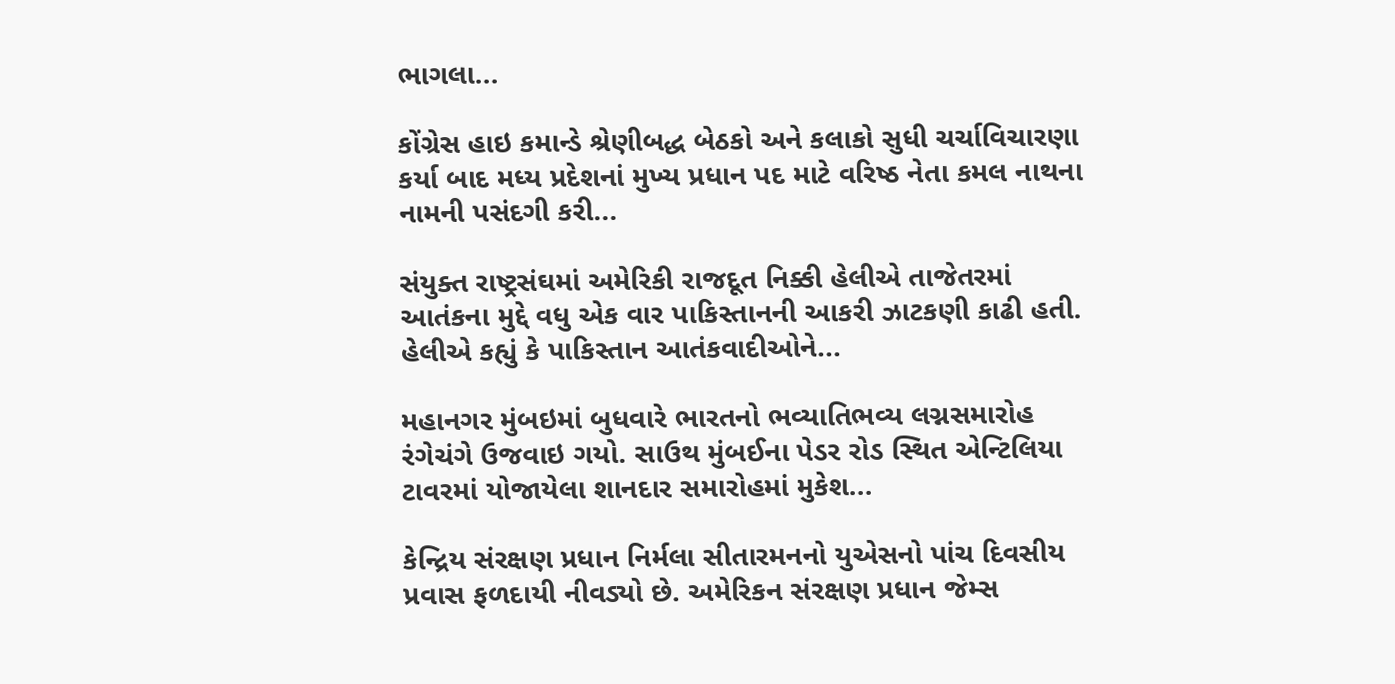ભાગલા...

કોંગ્રેસ હાઇ કમાન્ડે શ્રેણીબદ્ધ બેઠકો અને કલાકો સુધી ચર્ચાવિચારણા કર્યા બાદ મધ્ય પ્રદેશનાં મુખ્ય પ્રધાન પદ માટે વરિષ્ઠ નેતા કમલ નાથના નામની પસંદગી કરી...

સંયુક્ત રાષ્ટ્રસંઘમાં અમેરિકી રાજદૂત નિક્કી હેલીએ તાજેતરમાં આતંકના મુદ્દે વધુ એક વાર પાકિસ્તાનની આકરી ઝાટકણી કાઢી હતી. હેલીએ કહ્યું કે પાકિસ્તાન આતંકવાદીઓને...

મહાનગર મુંબઇમાં બુધવારે ભારતનો ભવ્યાતિભવ્ય લગ્નસમારોહ રંગેચંગે ઉજવાઇ ગયો. સાઉથ મુંબઈના પેડર રોડ સ્થિત એન્ટિલિયા ટાવરમાં યોજાયેલા શાનદાર સમારોહમાં મુકેશ...

કેન્દ્રિય સંરક્ષણ પ્રધાન નિર્મલા સીતારમનનો યુએસનો પાંચ દિવસીય પ્રવાસ ફળદાયી નીવડ્યો છે. અમેરિકન સંરક્ષણ પ્રધાન જેમ્સ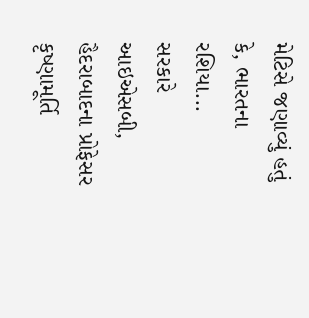મેટિસે જણાવ્યું હતું કે, ભારતના રશિયા...
સરકારે આઇએસબી, હૈદરાબાદના પ્રોફેસર કૃષ્ણામૂર્તિ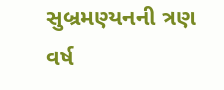સુબ્રમણ્યનની ત્રણ વર્ષ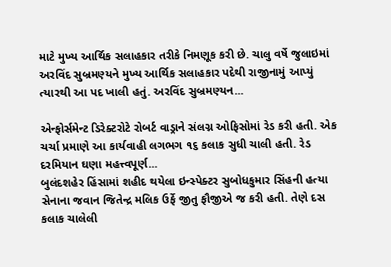માટે મુખ્ય આર્થિક સલાહકાર તરીકે નિમણૂક કરી છે. ચાલુ વર્ષે જુલાઇમાં અરવિંદ સુબ્રમણ્યને મુખ્ય આર્થિક સલાહકાર પદેથી રાજીનામું આપ્યું ત્યારથી આ પદ ખાલી હતું. અરવિંદ સુબ્રમણ્યન...

એન્ફોર્સમેન્ટ ડિરેક્ટરોટે રોબર્ટ વાડ્રાને સંલગ્ન ઓફિસોમાં રેડ કરી હતી. એક ચર્ચા પ્રમાણે આ કાર્યવાહી લગભગ ૧૬ કલાક સુધી ચાલી હતી. રેડ દરમિયાન ઘણા મહત્ત્વપૂર્ણ...
બુલંદશહેર હિંસામાં શહીદ થયેલા ઇન્સ્પેક્ટર સુબોધકુમાર સિંહની હત્યા સેનાના જવાન જિતેન્દ્ર મલિક ઉર્ફે જીતુ ફૌજીએ જ કરી હતી. તેણે દસ કલાક ચાલેલી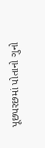પૂછપરછમાં પોતાનો ગુનો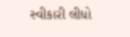સ્વીકારી લીધો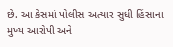છે. આ કેસમાં પોલીસ અત્યાર સુધી હિંસાના મુખ્ય આરોપી અને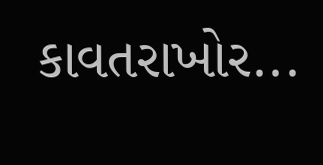કાવતરાખોર...